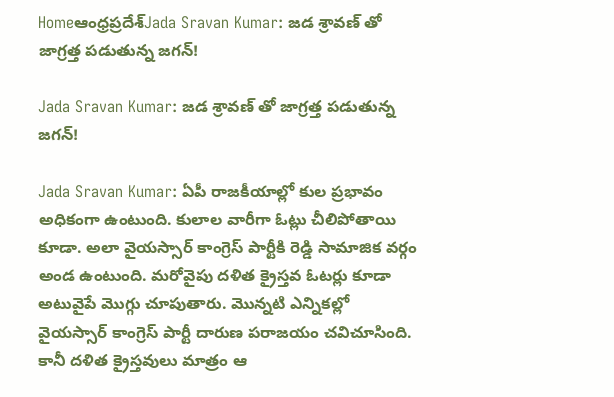Homeఆంధ్రప్రదేశ్‌Jada Sravan Kumar: జడ శ్రావణ్ తో జాగ్రత్త పడుతున్న జగన్!

Jada Sravan Kumar: జడ శ్రావణ్ తో జాగ్రత్త పడుతున్న జగన్!

Jada Sravan Kumar: ఏపీ రాజకీయాల్లో కుల ప్రభావం అధికంగా ఉంటుంది. కులాల వారీగా ఓట్లు చీలిపోతాయి కూడా. అలా వైయస్సార్ కాంగ్రెస్ పార్టీకి రెడ్డి సామాజిక వర్గం అండ ఉంటుంది. మరోవైపు దళిత క్రైస్తవ ఓటర్లు కూడా అటువైపే మొగ్గు చూపుతారు. మొన్నటి ఎన్నికల్లో వైయస్సార్ కాంగ్రెస్ పార్టీ దారుణ పరాజయం చవిచూసింది. కానీ దళిత క్రైస్తవులు మాత్రం ఆ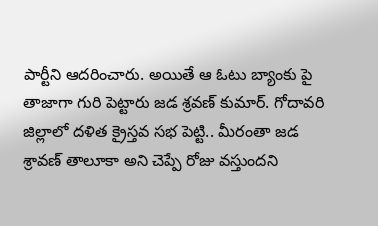పార్టీని ఆదరించారు. అయితే ఆ ఓటు బ్యాంకు పై తాజాగా గురి పెట్టారు జడ శ్రవణ్ కుమార్. గోదావరి జిల్లాలో దళిత క్రైస్తవ సభ పెట్టి.. మీరంతా జడ శ్రావణ్ తాలూకా అని చెప్పే రోజు వస్తుందని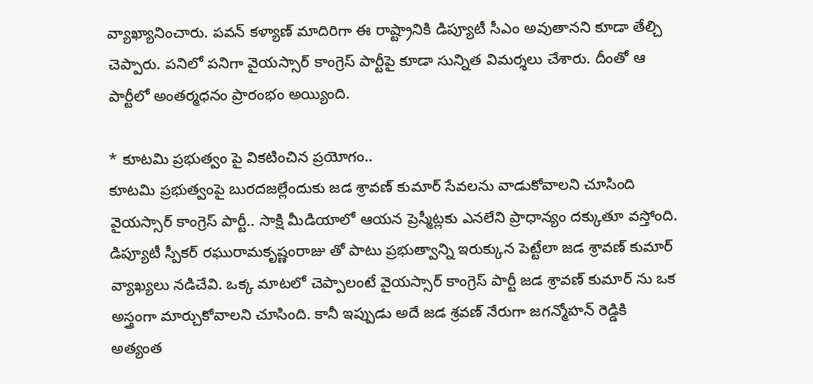వ్యాఖ్యానించారు. పవన్ కళ్యాణ్ మాదిరిగా ఈ రాష్ట్రానికి డిప్యూటీ సీఎం అవుతానని కూడా తేల్చి చెప్పారు. పనిలో పనిగా వైయస్సార్ కాంగ్రెస్ పార్టీపై కూడా సున్నిత విమర్శలు చేశారు. దీంతో ఆ పార్టీలో అంతర్మధనం ప్రారంభం అయ్యింది.

* కూటమి ప్రభుత్వం పై వికటించిన ప్రయోగం..
కూటమి ప్రభుత్వంపై బురదజల్లేందుకు జడ శ్రావణ్ కుమార్ సేవలను వాడుకోవాలని చూసింది వైయస్సార్ కాంగ్రెస్ పార్టీ.. సాక్షి మీడియాలో ఆయన ప్రెస్మీట్లకు ఎనలేని ప్రాధాన్యం దక్కుతూ వస్తోంది. డిప్యూటీ స్పీకర్ రఘురామకృష్ణంరాజు తో పాటు ప్రభుత్వాన్ని ఇరుక్కున పెట్టేలా జడ శ్రావణ్ కుమార్ వ్యాఖ్యలు నడిచేవి. ఒక్క మాటలో చెప్పాలంటే వైయస్సార్ కాంగ్రెస్ పార్టీ జడ శ్రావణ్ కుమార్ ను ఒక అస్త్రంగా మార్చుకోవాలని చూసింది. కానీ ఇప్పుడు అదే జడ శ్రవణ్ నేరుగా జగన్మోహన్ రెడ్డికి అత్యంత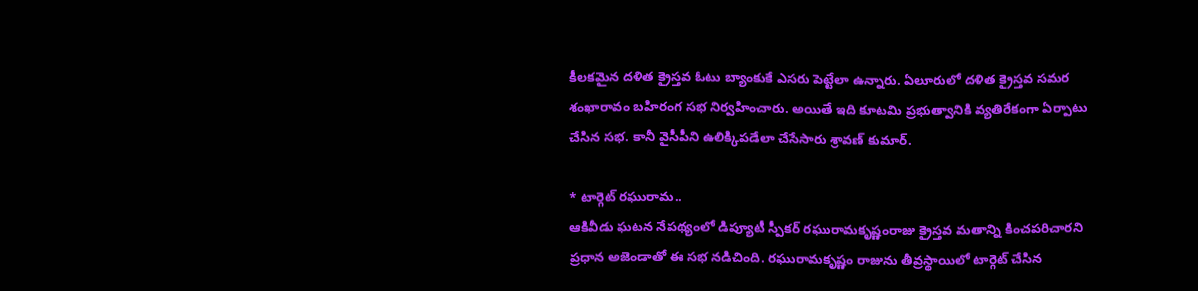కీలకమైన దళిత క్రైస్తవ ఓటు బ్యాంకుకే ఎసరు పెట్టేలా ఉన్నారు. ఏలూరులో దళిత క్రైస్తవ సమర శంఖారావం బహిరంగ సభ నిర్వహించారు. అయితే ఇది కూటమి ప్రభుత్వానికి వ్యతిరేకంగా ఏర్పాటు చేసిన సభ. కానీ వైసీపీని ఉలిక్కిపడేలా చేసేసారు శ్రావణ్ కుమార్.

* టార్గెట్ రఘురామ..
ఆకివీడు ఘటన నేపథ్యంలో డిప్యూటీ స్పీకర్ రఘురామకృష్ణంరాజు క్రైస్తవ మతాన్ని కించపరిచారని ప్రధాన అజెండాతో ఈ సభ నడిచింది. రఘురామకృష్ణం రాజును తీవ్రస్థాయిలో టార్గెట్ చేసిన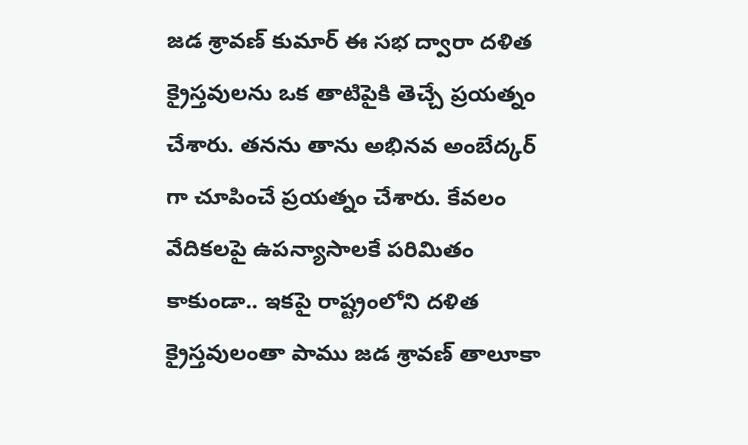జడ శ్రావణ్ కుమార్ ఈ సభ ద్వారా దళిత క్రైస్తవులను ఒక తాటిపైకి తెచ్చే ప్రయత్నం చేశారు. తనను తాను అభినవ అంబేద్కర్ గా చూపించే ప్రయత్నం చేశారు. కేవలం వేదికలపై ఉపన్యాసాలకే పరిమితం కాకుండా.. ఇకపై రాష్ట్రంలోని దళిత క్రైస్తవులంతా పాము జడ శ్రావణ్ తాలూకా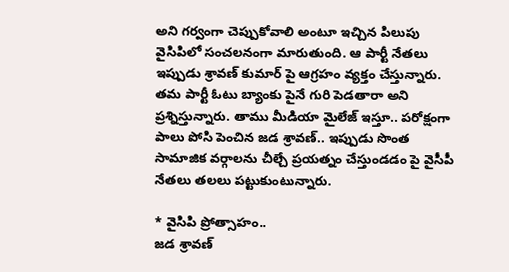అని గర్వంగా చెప్పుకోవాలి అంటూ ఇచ్చిన పిలుపు వైసిపిలో సంచలనంగా మారుతుంది. ఆ పార్టీ నేతలు ఇప్పుడు శ్రావణ్ కుమార్ పై ఆగ్రహం వ్యక్తం చేస్తున్నారు. తమ పార్టీ ఓటు బ్యాంకు పైనే గురి పెడతారా అని ప్రశ్నిస్తున్నారు. తాము మీడియా మైలేజ్ ఇస్తూ.. పరోక్షంగా పాలు పోసి పెంచిన జడ శ్రావణ్.. ఇప్పుడు సొంత సామాజిక వర్గాలను చీల్చే ప్రయత్నం చేస్తుండడం పై వైసీపీ నేతలు తలలు పట్టుకుంటున్నారు.

* వైసిపి ప్రోత్సాహం..
జడ శ్రావణ్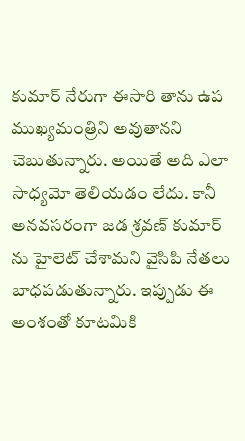కుమార్ నేరుగా ఈసారి తాను ఉప ముఖ్యమంత్రిని అవుతానని చెబుతున్నారు. అయితే అది ఎలా సాధ్యమో తెలియడం లేదు. కానీ అనవసరంగా జడ శ్రవణ్ కుమార్ ను హైలెట్ చేశామని వైసిపి నేతలు బాధపడుతున్నారు. ఇప్పుడు ఈ అంశంతో కూటమికి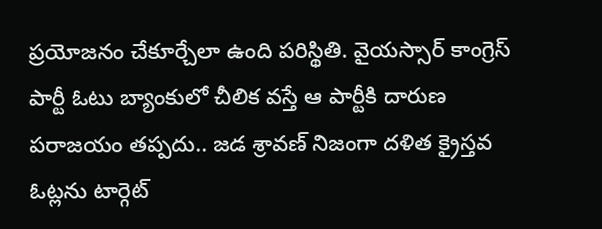ప్రయోజనం చేకూర్చేలా ఉంది పరిస్థితి. వైయస్సార్ కాంగ్రెస్ పార్టీ ఓటు బ్యాంకులో చీలిక వస్తే ఆ పార్టీకి దారుణ పరాజయం తప్పదు.. జడ శ్రావణ్ నిజంగా దళిత క్రైస్తవ ఓట్లను టార్గెట్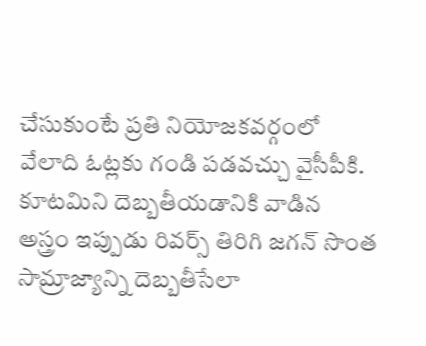చేసుకుంటే ప్రతి నియోజకవర్గంలో వేలాది ఓట్లకు గండి పడవచ్చు వైసీపీకి. కూటమిని దెబ్బతీయడానికి వాడిన అస్త్రం ఇప్పుడు రివర్స్ తిరిగి జగన్ సొంత సామ్రాజ్యాన్ని దెబ్బతీసేలా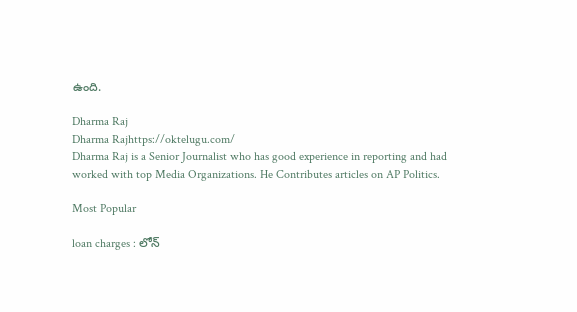ఉంది.

Dharma Raj
Dharma Rajhttps://oktelugu.com/
Dharma Raj is a Senior Journalist who has good experience in reporting and had worked with top Media Organizations. He Contributes articles on AP Politics.

Most Popular

loan charges : లోన్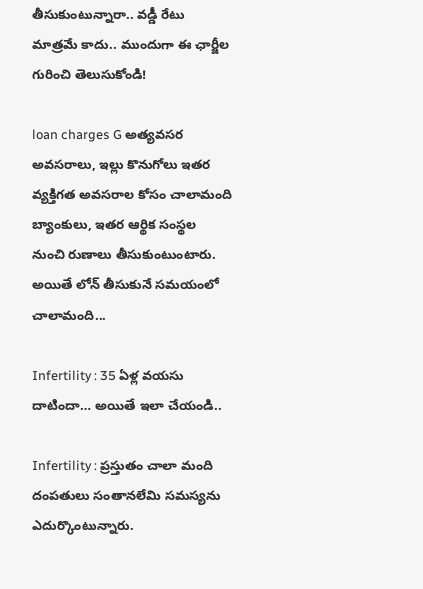తీసుకుంటున్నారా.. వడ్డీ రేటు మాత్రమే కాదు.. ముందుగా ఈ ఛార్జీల గురించి తెలుసుకోండి!

loan charges G అత్యవసర అవసరాలు, ఇల్లు కొనుగోలు ఇతర వ్యక్తిగత అవసరాల కోసం చాలామంది బ్యాంకులు, ఇతర ఆర్థిక సంస్థల నుంచి రుణాలు తీసుకుంటుంటారు. అయితే లోన్ తీసుకునే సమయంలో చాలామంది...

Infertility : 35 ఏళ్ల వయసు దాటిందా… అయితే ఇలా చేయండి..

Infertility : ప్రస్తుతం చాలా మంది దంపతులు సంతానలేమి సమస్యను ఎదుర్కొంటున్నారు.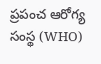ప్రపంచ ఆరోగ్య సంస్థ (WHO)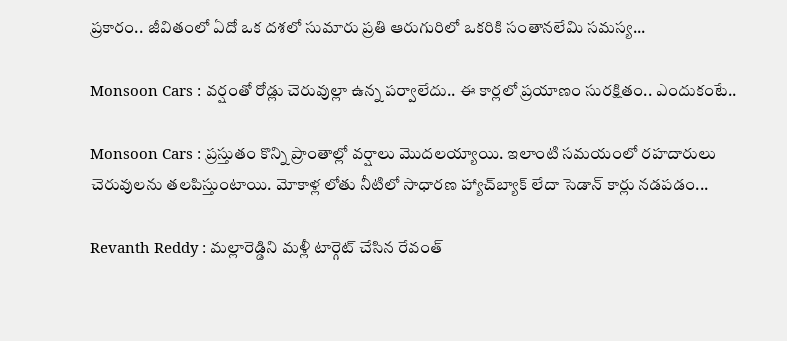ప్రకారం.. జీవితంలో ఏదో ఒక దశలో సుమారు ప్రతి ఆరుగురిలో ఒకరికి సంతానలేమి సమస్య...

Monsoon Cars : వర్షంతో రోడ్లు చెరువుల్లా ఉన్న పర్వాలేదు.. ఈ కార్లలో ప్రయాణం సురక్షితం.. ఎందుకంటే..

Monsoon Cars : ప్రస్తుతం కొన్ని ప్రాంతాల్లో వర్షాలు మొదలయ్యాయి. ఇలాంటి సమయంలో రహదారులు చెరువులను తలపిస్తుంటాయి. మోకాళ్ల లోతు నీటిలో సాధారణ హ్యాచ్‌బ్యాక్ లేదా సెడాన్ కార్లు నడపడం...

Revanth Reddy : మల్లారెడ్డిని మళ్లీ టార్గెట్ చేసిన రేవంత్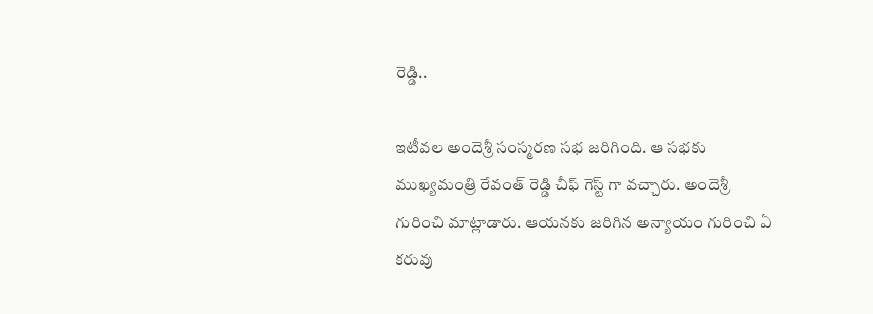రెడ్డి..

ఇటీవల అందెశ్రీ సంస్మరణ సభ జరిగింది. ఆ సభకు ముఖ్యమంత్రి రేవంత్ రెడ్డి చీఫ్ గెస్ట్ గా వచ్చారు. అందెశ్రీ గురించి మాట్లాడారు. ఆయనకు జరిగిన అన్యాయం గురించి ఏ కరువు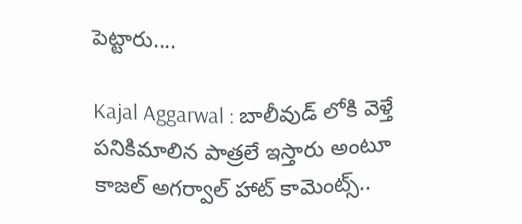పెట్టారు....

Kajal Aggarwal : బాలీవుడ్ లోకి వెళ్తే పనికిమాలిన పాత్రలే ఇస్తారు అంటూ కాజల్ అగర్వాల్ హాట్ కామెంట్స్..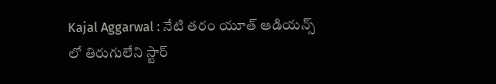Kajal Aggarwal : నేటి తరం యూత్ ఆడియన్స్ లో తిరుగులేని స్టార్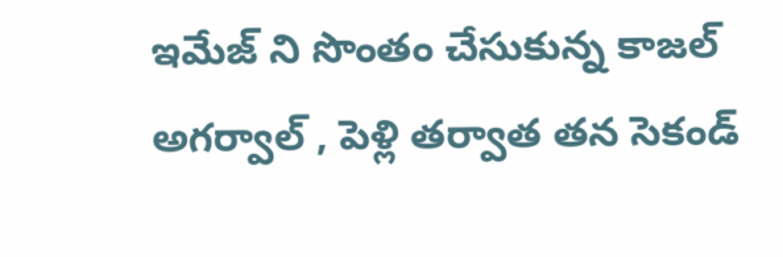ఇమేజ్ ని సొంతం చేసుకున్న కాజల్ అగర్వాల్ , పెళ్లి తర్వాత తన సెకండ్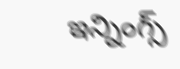ఇన్నింగ్స్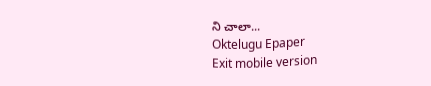ని చాలా...
Oktelugu Epaper
Exit mobile version